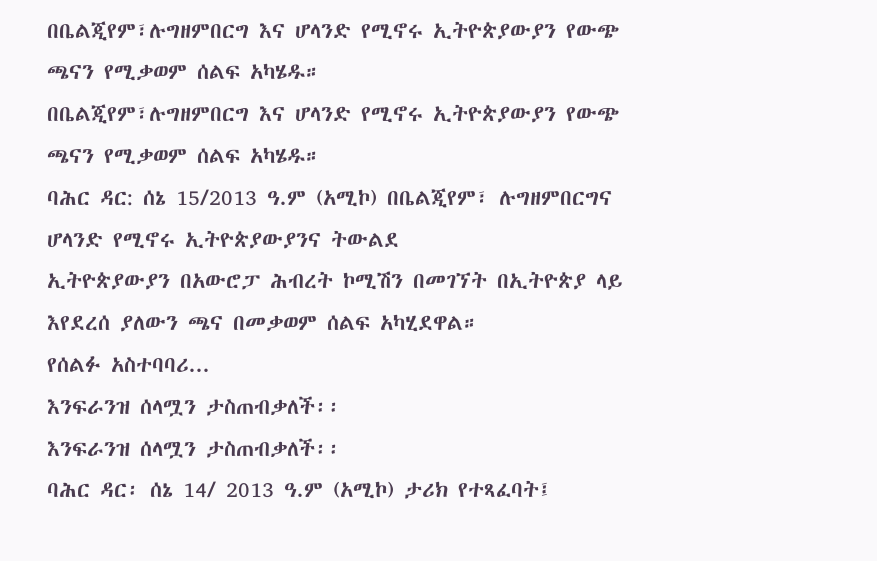በቤልጂየም፣ሉግዘምበርግ እና ሆላንድ የሚኖሩ ኢትዮጵያውያን የውጭ ጫናን የሚቃወም ሰልፍ አካሄዱ።
በቤልጂየም፣ሉግዘምበርግ እና ሆላንድ የሚኖሩ ኢትዮጵያውያን የውጭ ጫናን የሚቃወም ሰልፍ አካሄዱ።
ባሕር ዳር: ሰኔ 15/2013 ዓ.ም (አሚኮ) በቤልጂየም፣ ሉግዘምበርግና ሆላንድ የሚኖሩ ኢትዮጵያውያንና ትውልደ
ኢትዮጵያውያን በአውሮፓ ሕብረት ኮሚሽን በመገኘት በኢትዮጵያ ላይ እየደረሰ ያለውን ጫና በመቃወም ሰልፍ አካሂደዋል።
የሰልፉ አስተባባሪ...
እንፍራንዝ ሰላሟን ታስጠብቃለች፡፡
እንፍራንዝ ሰላሟን ታስጠብቃለች፡፡
ባሕር ዳር፡ ሰኔ 14/ 2013 ዓ.ም (አሚኮ) ታሪክ የተጻፈባት፤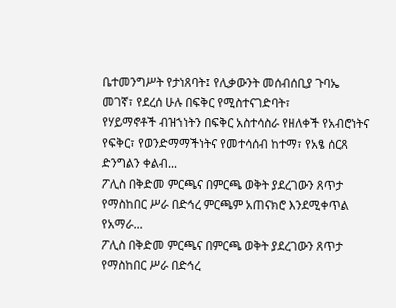ቤተመንግሥት የታነጸባት፤ የሊቃውንት መሰብሰቢያ ጉባኤ መገኛ፣ የደረሰ ሁሉ በፍቅር የሚስተናገድባት፣
የሃይማኖቶች ብዝኀነትን በፍቅር አስተሳስራ የዘለቀች የአብሮነትና የፍቅር፣ የወንድማማችነትና የመተሳሰብ ከተማ፣ የአፄ ሰርጸ ድንግልን ቀልብ...
ፖሊስ በቅድመ ምርጫና በምርጫ ወቅት ያደረገውን ጸጥታ የማስከበር ሥራ በድኅረ ምርጫም አጠናክሮ እንደሚቀጥል የአማራ...
ፖሊስ በቅድመ ምርጫና በምርጫ ወቅት ያደረገውን ጸጥታ የማስከበር ሥራ በድኅረ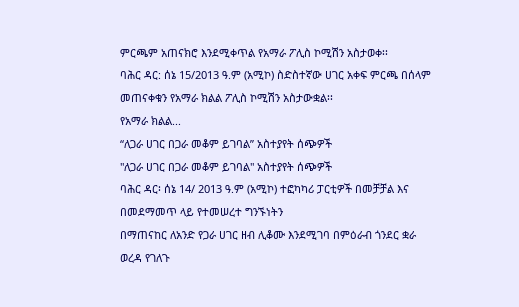ምርጫም አጠናክሮ እንደሚቀጥል የአማራ ፖሊስ ኮሚሽን አስታወቀ፡፡
ባሕር ዳር: ሰኔ 15/2013 ዓ.ም (አሚኮ) ስድስተኛው ሀገር አቀፍ ምርጫ በሰላም መጠናቀቁን የአማራ ክልል ፖሊስ ኮሚሽን አስታውቋል፡፡
የአማራ ክልል...
“ለጋራ ሀገር በጋራ መቆም ይገባል” አስተያየት ሰጭዎች
"ለጋራ ሀገር በጋራ መቆም ይገባል" አስተያየት ሰጭዎች
ባሕር ዳር፡ ሰኔ 14/ 2013 ዓ.ም (አሚኮ) ተፎካካሪ ፓርቲዎች በመቻቻል እና በመደማመጥ ላይ የተመሠረተ ግንኙነትን
በማጠናከር ለአንድ የጋራ ሀገር ዘብ ሊቆሙ እንደሚገባ በምዕራብ ጎንደር ቋራ ወረዳ የገለጉ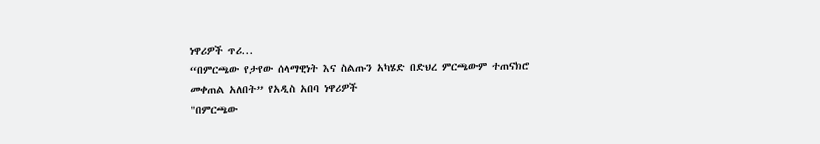ነዋሪዎች ጥሪ...
“በምርጫው የታየው ሰላማዊነት እና ስልጡን አካሄድ በድህረ ምርጫውም ተጠናክሮ መቀጠል አለበት” የአዲስ አበባ ነዋሪዎች
"በምርጫው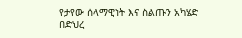የታየው ሰላማዊነት እና ስልጡን አካሄድ በድህረ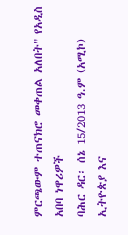ምርጫውም ተጠናክሮ መቀጠል አለበት" የአዲስ አበባ ነዋሪዎች
ባሕር ዳር፡ ሰኔ 15/2013 ዓ.ም (አሚኮ) ኢትዮጵያ እና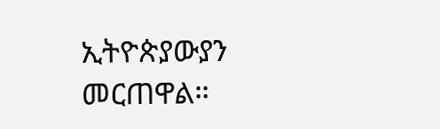ኢትዮጵያውያን መርጠዋል።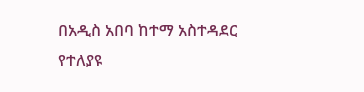በአዲስ አበባ ከተማ አስተዳደር የተለያዩ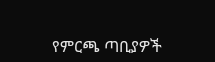የምርጫ ጣቢያዎች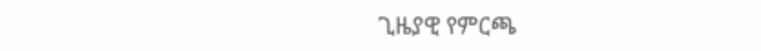ጊዜያዊ የምርጫ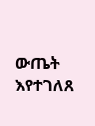ውጤት እየተገለጸ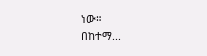ነው።
በከተማ...